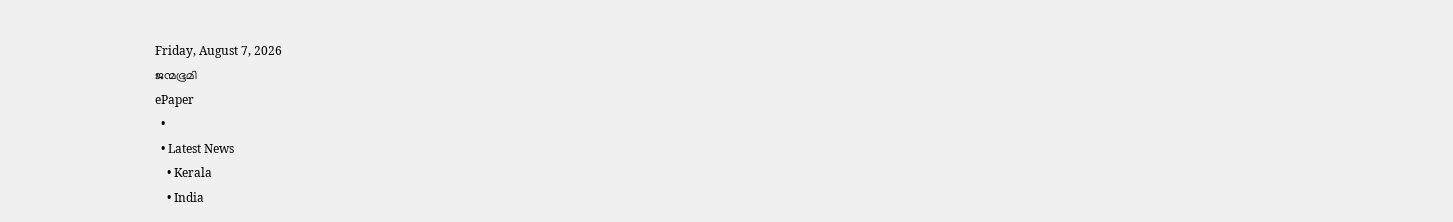Friday, August 7, 2026
ജന്മഭൂമി
ePaper
  •
  • Latest News
    • Kerala
    • India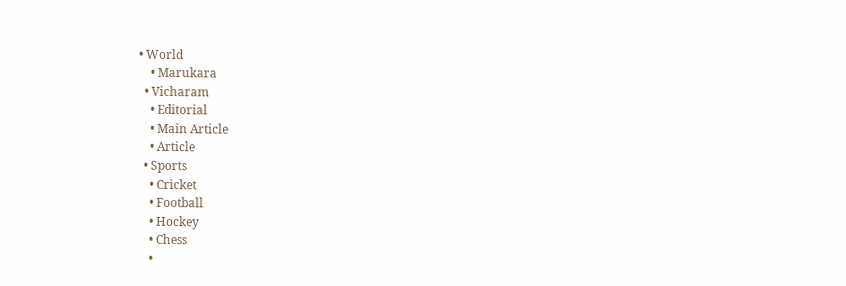• World
    • Marukara
  • Vicharam
    • Editorial
    • Main Article
    • Article
  • Sports
    • Cricket
    • Football
    • Hockey
    • Chess
    •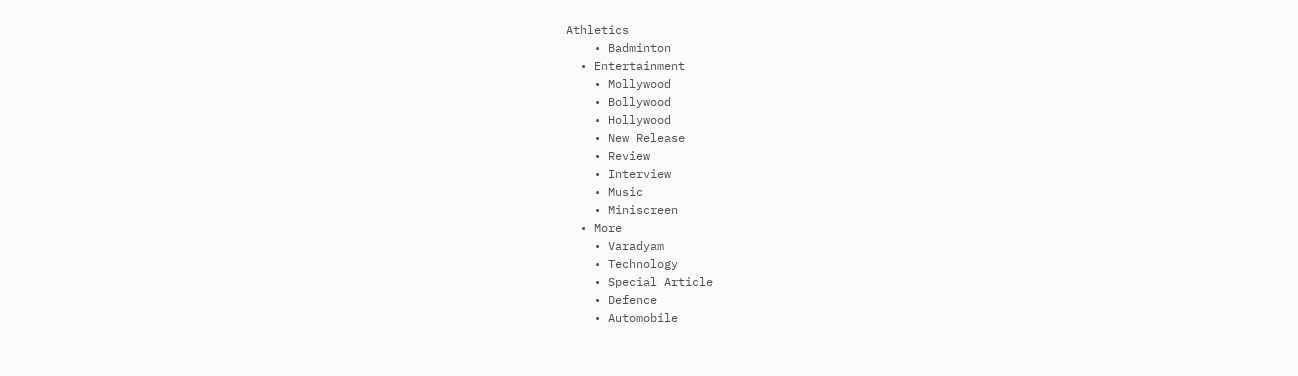Athletics
    • Badminton
  • Entertainment
    • Mollywood
    • Bollywood
    • Hollywood
    • New Release
    • Review
    • Interview
    • Music
    • Miniscreen
  • More
    • Varadyam
    • Technology
    • Special Article
    • Defence
    • Automobile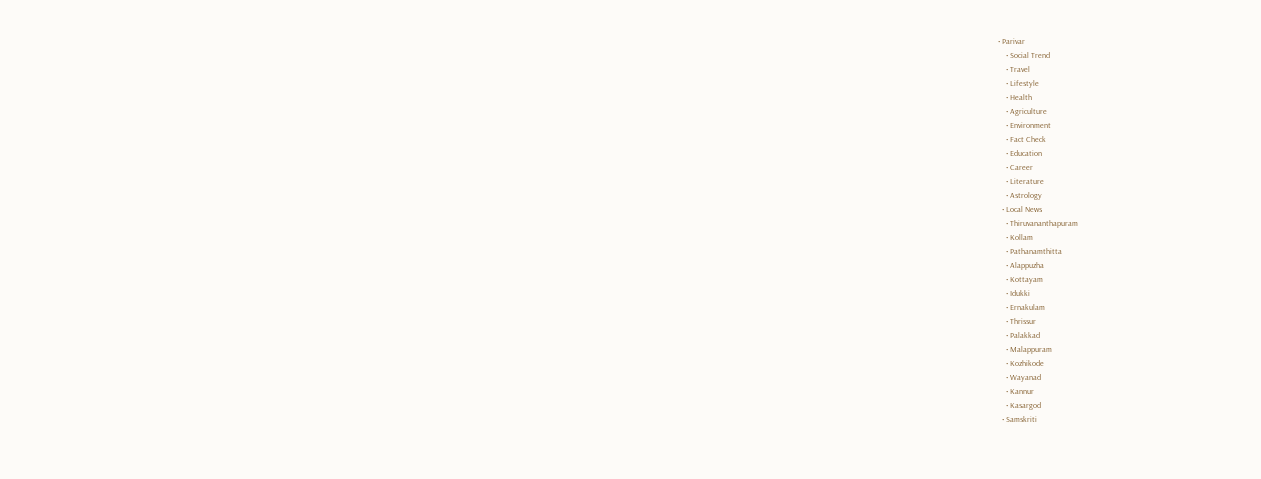• Parivar
    • Social Trend
    • Travel
    • Lifestyle
    • Health
    • Agriculture
    • Environment
    • Fact Check
    • Education
    • Career
    • Literature
    • Astrology
  • Local News
    • Thiruvananthapuram
    • Kollam
    • Pathanamthitta
    • Alappuzha
    • Kottayam
    • Idukki
    • Ernakulam
    • Thrissur
    • Palakkad
    • Malappuram
    • Kozhikode
    • Wayanad
    • Kannur
    • Kasargod
  • Samskriti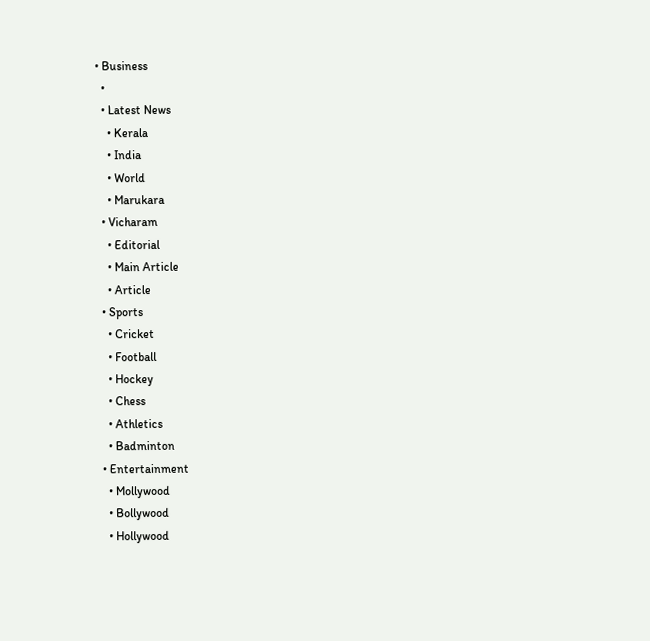• Business
  •
  • Latest News
    • Kerala
    • India
    • World
    • Marukara
  • Vicharam
    • Editorial
    • Main Article
    • Article
  • Sports
    • Cricket
    • Football
    • Hockey
    • Chess
    • Athletics
    • Badminton
  • Entertainment
    • Mollywood
    • Bollywood
    • Hollywood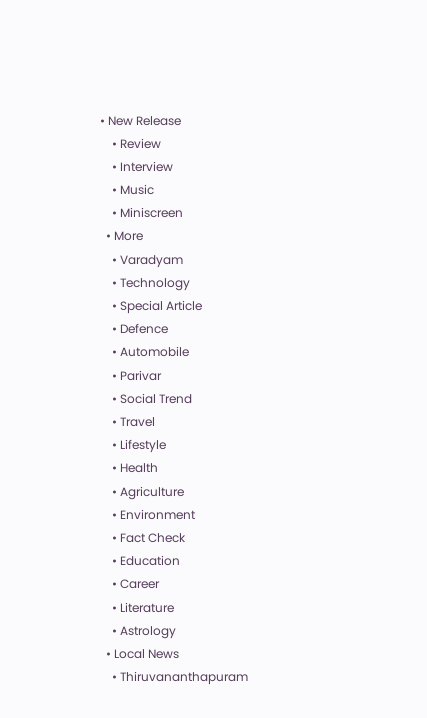• New Release
    • Review
    • Interview
    • Music
    • Miniscreen
  • More
    • Varadyam
    • Technology
    • Special Article
    • Defence
    • Automobile
    • Parivar
    • Social Trend
    • Travel
    • Lifestyle
    • Health
    • Agriculture
    • Environment
    • Fact Check
    • Education
    • Career
    • Literature
    • Astrology
  • Local News
    • Thiruvananthapuram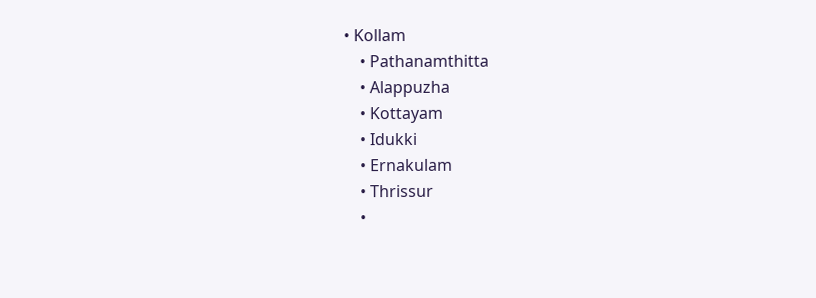• Kollam
    • Pathanamthitta
    • Alappuzha
    • Kottayam
    • Idukki
    • Ernakulam
    • Thrissur
    •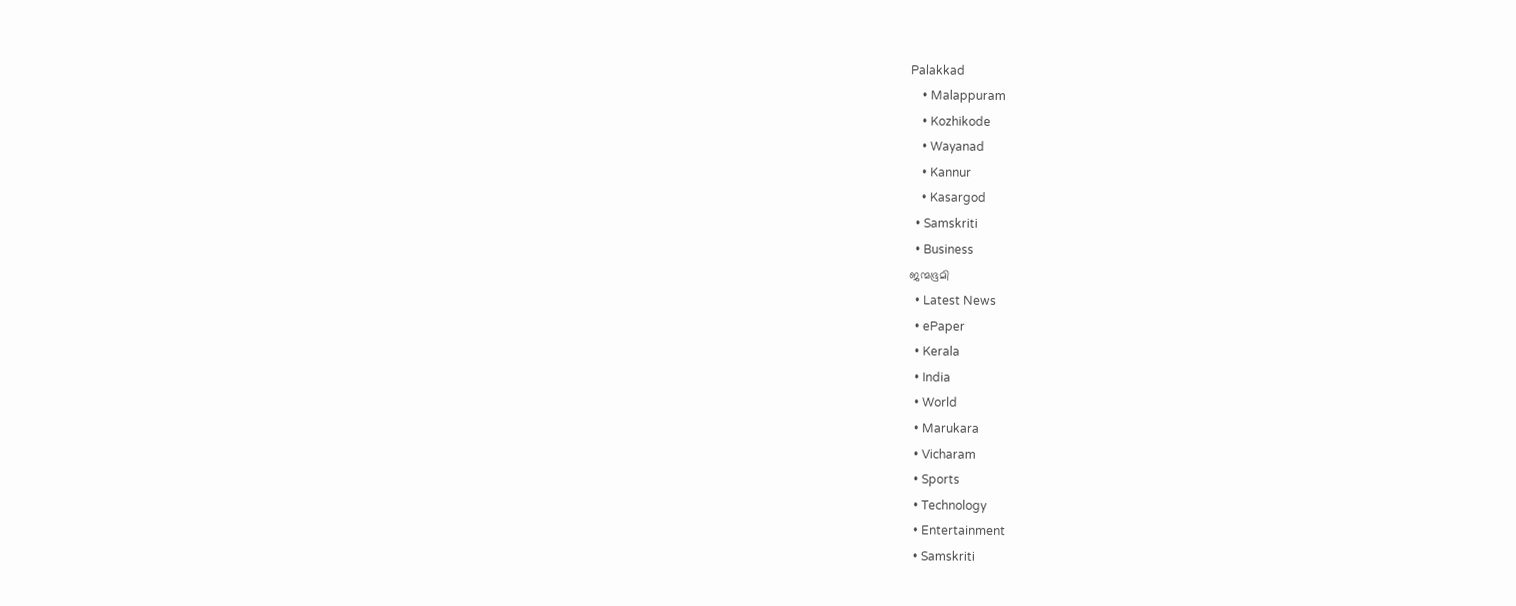Palakkad
    • Malappuram
    • Kozhikode
    • Wayanad
    • Kannur
    • Kasargod
  • Samskriti
  • Business
ജന്മഭൂമി
  • Latest News
  • ePaper
  • Kerala
  • India
  • World
  • Marukara
  • Vicharam
  • Sports
  • Technology
  • Entertainment
  • Samskriti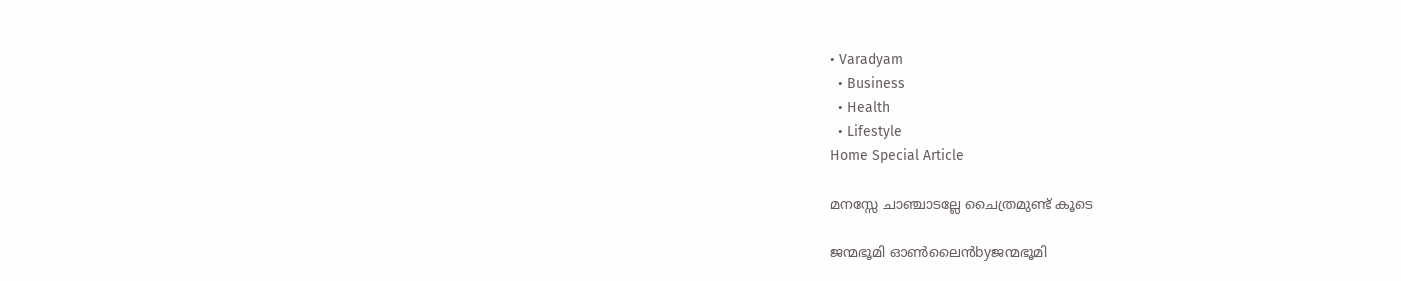• Varadyam
  • Business
  • Health
  • Lifestyle
Home Special Article

മനസ്സേ ചാഞ്ചാടല്ലേ ചൈത്രമുണ്ട് കൂടെ

ജന്മഭൂമി ഓണ്‍ലൈന്‍byജന്മഭൂമി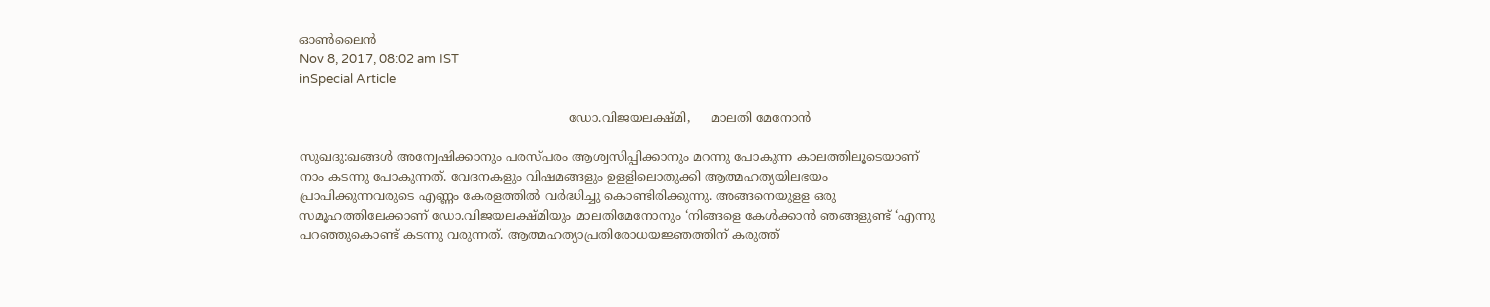ഓണ്‍ലൈന്‍
Nov 8, 2017, 08:02 am IST
inSpecial Article

                                                                   ഡോ.വിജയലക്ഷ്മി,     മാലതി മേനോന്‍

സുഖദു:ഖങ്ങള്‍ അന്വേഷിക്കാനും പരസ്പരം ആശ്വസിപ്പിക്കാനും മറന്നു പോകുന്ന കാലത്തിലൂടെയാണ് നാം കടന്നു പോകുന്നത്. വേദനകളും വിഷമങ്ങളും ഉളളിലൊതുക്കി ആത്മഹത്യയിലഭയം പ്രാപിക്കുന്നവരുടെ എണ്ണം കേരളത്തില്‍ വര്‍ദ്ധിച്ചു കൊണ്ടിരിക്കുന്നു. അങ്ങനെയുളള ഒരു സമൂഹത്തിലേക്കാണ് ഡോ.വിജയലക്ഷ്മിയും മാലതിമേനോനും ‘നിങ്ങളെ കേള്‍ക്കാന്‍ ഞങ്ങളുണ്ട് ‘എന്നു പറഞ്ഞുകൊണ്ട് കടന്നു വരുന്നത്. ആത്മഹത്യാപ്രതിരോധയജ്ഞത്തിന് കരുത്ത്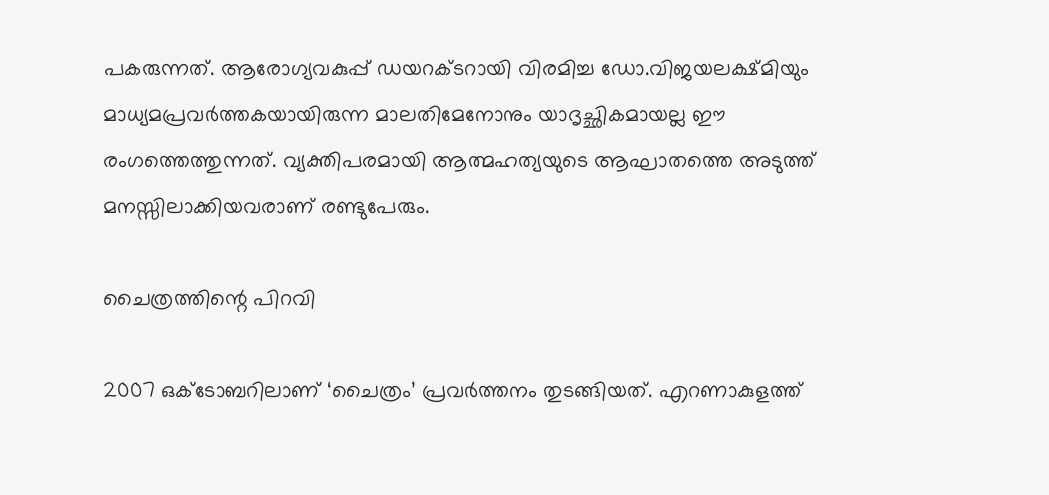പകരുന്നത്. ആരോഗ്യവകുപ്പ് ഡയറക്ടറായി വിരമിച്ച ഡോ.വിജയലക്ഷ്മിയും മാധ്യമപ്രവര്‍ത്തകയായിരുന്ന മാലതിമേനോനും യാദൃച്ഛികമായല്ല ഈ രംഗത്തെത്തുന്നത്. വ്യക്തിപരമായി ആത്മഹത്യയുടെ ആഘാതത്തെ അടുത്ത് മനസ്സിലാക്കിയവരാണ് രണ്ടുപേരും.

ചൈത്രത്തിന്റെ പിറവി

2007 ഒക്ടോബറിലാണ് ‘ചൈത്രം’ പ്രവര്‍ത്തനം തുടങ്ങിയത്. എറണാകുളത്ത്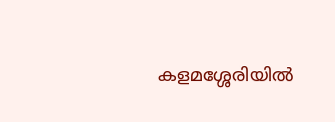കളമശ്ശേരിയില്‍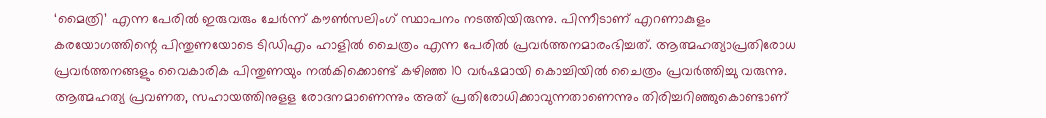‘മൈത്രി’ എന്ന പേരില്‍ ഇരുവരും ചേര്‍ന്ന് കൗണ്‍സലിംഗ് സ്ഥാപനം നടത്തിയിരുന്നു. പിന്നീടാണ് എറണാകുളം കരയോഗത്തിന്റെ പിന്തുണയോടെ ടിഡിഎം ഹാളില്‍ ചൈത്രം എന്ന പേരില്‍ പ്രവര്‍ത്തനമാരംഭിച്ചത്. ആത്മഹത്യാപ്രതിരോധ പ്രവര്‍ത്തനങ്ങളും വൈകാരിക പിന്തുണയും നല്‍കിക്കൊണ്ട് കഴിഞ്ഞ 10 വര്‍ഷമായി കൊച്ചിയില്‍ ചൈത്രം പ്രവര്‍ത്തിച്ചു വരുന്നു. ആത്മഹത്യ പ്രവണത, സഹായത്തിനുളള രോദനമാണെന്നും അത് പ്രതിരോധിക്കാവുന്നതാണെന്നും തിരിച്ചറിഞ്ഞുകൊണ്ടാണ്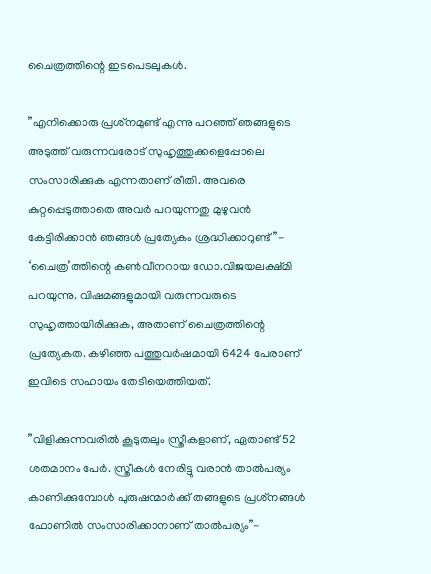ചൈത്രത്തിന്റെ ഇടപെടലുകള്‍.

”എനിക്കൊരു പ്രശ്‌നമുണ്ട് എന്നു പറഞ്ഞ് ഞങ്ങളുടെ അടുത്ത് വരുന്നവരോട് സുഹൃത്തുക്കളെപ്പോലെ സംസാരിക്കുക എന്നതാണ് രീതി. അവരെ കുറ്റപ്പെടുത്താതെ അവര്‍ പറയുന്നതു മുഴുവന്‍ കേട്ടിരിക്കാന്‍ ഞങ്ങള്‍ പ്രത്യേകം ശ്രദ്ധിക്കാറുണ്ട്”- ‘ചൈത്ര’ത്തിന്റെ കണ്‍വീനറായ ഡോ.വിജയലക്ഷ്മി പറയുന്നു. വിഷമങ്ങളുമായി വരുന്നവരുടെ സുഹൃത്തായിരിക്കുക, അതാണ് ചൈത്രത്തിന്റെ പ്രത്യേകത. കഴിഞ്ഞ പത്തുവര്‍ഷമായി 6424 പേരാണ് ഇവിടെ സഹായം തേടിയെത്തിയത്.

”വിളിക്കുന്നവരില്‍ കൂടുതലും സ്ത്രീകളാണ്, ഏതാണ്ട് 52 ശതമാനം പേര്‍. സ്ത്രീകള്‍ നേരിട്ടു വരാന്‍ താല്‍പര്യം കാണിക്കുമ്പോള്‍ പുരുഷന്മാര്‍ക്ക് തങ്ങളുടെ പ്രശ്‌നങ്ങള്‍ ഫോണില്‍ സംസാരിക്കാനാണ് താല്‍പര്യം”-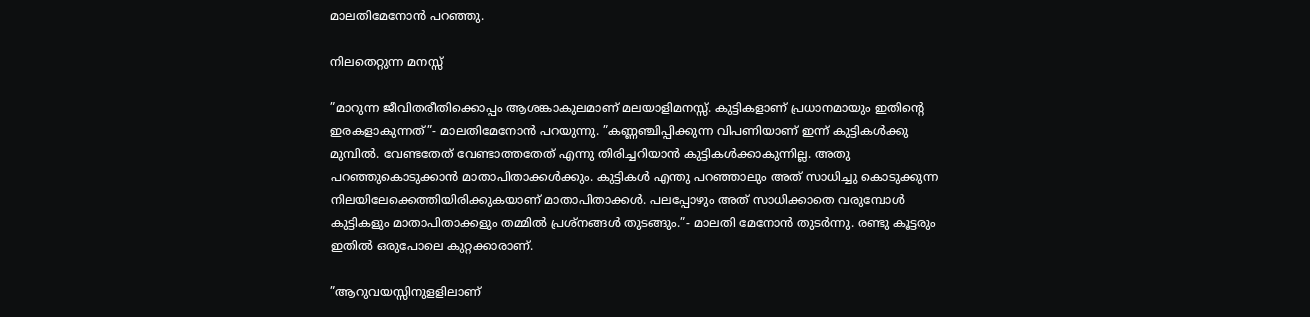മാലതിമേനോന്‍ പറഞ്ഞു.

നിലതെറ്റുന്ന മനസ്സ്

”മാറുന്ന ജീവിതരീതിക്കൊപ്പം ആശങ്കാകുലമാണ് മലയാളിമനസ്സ്. കുട്ടികളാണ് പ്രധാനമായും ഇതിന്റെ ഇരകളാകുന്നത്”- മാലതിമേനോന്‍ പറയുന്നു. ”കണ്ണഞ്ചിപ്പിക്കുന്ന വിപണിയാണ് ഇന്ന് കുട്ടികള്‍ക്കു മുമ്പില്‍. വേണ്ടതേത് വേണ്ടാത്തതേത് എന്നു തിരിച്ചറിയാന്‍ കുട്ടികള്‍ക്കാകുന്നില്ല. അതു പറഞ്ഞുകൊടുക്കാന്‍ മാതാപിതാക്കള്‍ക്കും. കുട്ടികള്‍ എന്തു പറഞ്ഞാലും അത് സാധിച്ചു കൊടുക്കുന്ന നിലയിലേക്കെത്തിയിരിക്കുകയാണ് മാതാപിതാക്കള്‍. പലപ്പോഴും അത് സാധിക്കാതെ വരുമ്പോള്‍ കുട്ടികളും മാതാപിതാക്കളും തമ്മില്‍ പ്രശ്‌നങ്ങള്‍ തുടങ്ങും.”- മാലതി മേനോന്‍ തുടര്‍ന്നു. രണ്ടു കൂട്ടരും ഇതില്‍ ഒരുപോലെ കുറ്റക്കാരാണ്.

”ആറുവയസ്സിനുളളിലാണ്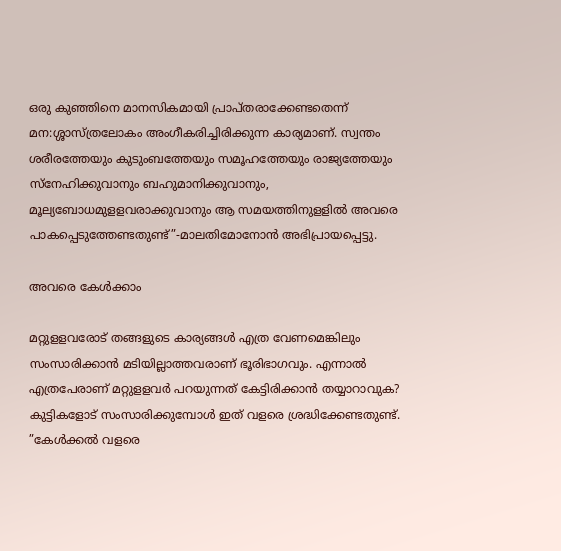ഒരു കുഞ്ഞിനെ മാനസികമായി പ്രാപ്തരാക്കേണ്ടതെന്ന് മന:ശ്ശാസ്ത്രലോകം അംഗീകരിച്ചിരിക്കുന്ന കാര്യമാണ്. സ്വന്തം ശരീരത്തേയും കുടുംബത്തേയും സമൂഹത്തേയും രാജ്യത്തേയും സ്‌നേഹിക്കുവാനും ബഹുമാനിക്കുവാനും, മൂല്യബോധമുളളവരാക്കുവാനും ആ സമയത്തിനുളളില്‍ അവരെ പാകപ്പെടുത്തേണ്ടതുണ്ട്”-മാലതിമോനോന്‍ അഭിപ്രായപ്പെട്ടു.

അവരെ കേള്‍ക്കാം

മറ്റുളളവരോട് തങ്ങളുടെ കാര്യങ്ങള്‍ എത്ര വേണമെങ്കിലും സംസാരിക്കാന്‍ മടിയില്ലാത്തവരാണ് ഭൂരിഭാഗവും. എന്നാല്‍ എത്രപേരാണ് മറ്റുളളവര്‍ പറയുന്നത് കേട്ടിരിക്കാന്‍ തയ്യാറാവുക? കുട്ടികളോട് സംസാരിക്കുമ്പോള്‍ ഇത് വളരെ ശ്രദ്ധിക്കേണ്ടതുണ്ട്. ”കേള്‍ക്കല്‍ വളരെ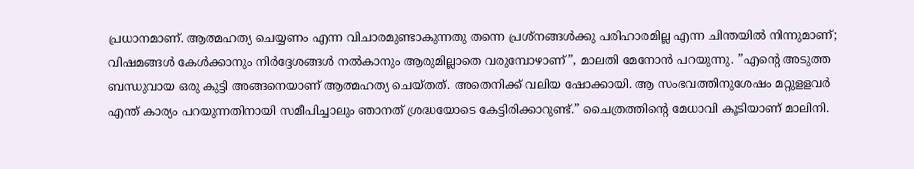പ്രധാനമാണ്. ആത്മഹത്യ ചെയ്യണം എന്ന വിചാരമുണ്ടാകുന്നതു തന്നെ പ്രശ്നങ്ങള്‍ക്കു പരിഹാരമില്ല എന്ന ചിന്തയില്‍ നിന്നുമാണ്; വിഷമങ്ങള്‍ കേള്‍ക്കാനും നിര്‍ദ്ദേശങ്ങള്‍ നല്‍കാനും ആരുമില്ലാതെ വരുമ്പോഴാണ്”, മാലതി മേനോന്‍ പറയുന്നു. ”എന്റെ അടുത്ത ബന്ധുവായ ഒരു കുട്ടി അങ്ങനെയാണ് ആത്മഹത്യ ചെയ്തത്. അതെനിക്ക് വലിയ ഷോക്കായി. ആ സംഭവത്തിനുശേഷം മറ്റുളളവര്‍ എന്ത് കാര്യം പറയുന്നതിനായി സമീപിച്ചാലും ഞാനത് ശ്രദ്ധയോടെ കേട്ടിരിക്കാറുണ്ട്.” ചൈത്രത്തിന്റെ മേധാവി കൂടിയാണ് മാലിനി.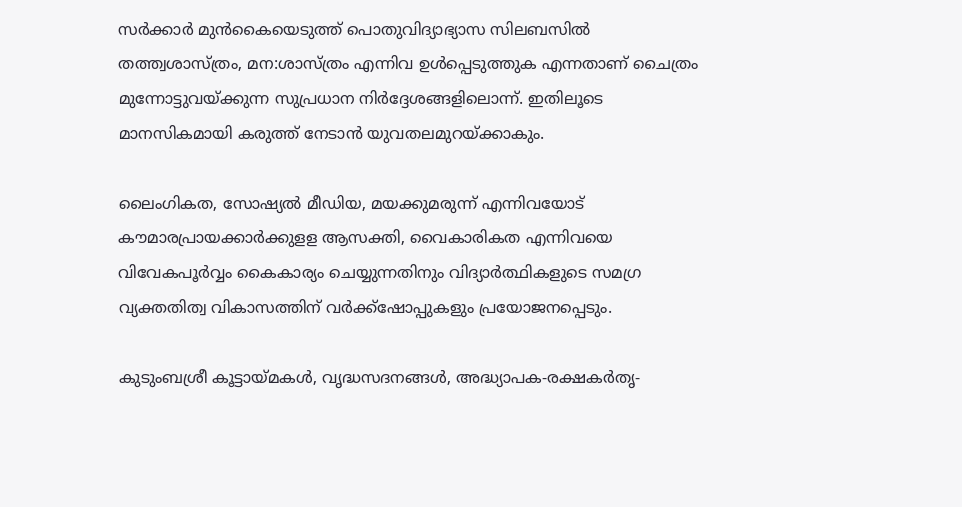സര്‍ക്കാര്‍ മുന്‍കൈയെടുത്ത് പൊതുവിദ്യാഭ്യാസ സിലബസില്‍ തത്ത്വശാസ്ത്രം, മന:ശാസ്ത്രം എന്നിവ ഉള്‍പ്പെടുത്തുക എന്നതാണ് ചൈത്രം മുന്നോട്ടുവയ്‌ക്കുന്ന സുപ്രധാന നിര്‍ദ്ദേശങ്ങളിലൊന്ന്. ഇതിലൂടെ മാനസികമായി കരുത്ത് നേടാന്‍ യുവതലമുറയ്‌ക്കാകും.

ലൈംഗികത, സോഷ്യല്‍ മീഡിയ, മയക്കുമരുന്ന് എന്നിവയോട് കൗമാരപ്രായക്കാര്‍ക്കുളള ആസക്തി, വൈകാരികത എന്നിവയെ വിവേകപൂര്‍വ്വം കൈകാര്യം ചെയ്യുന്നതിനും വിദ്യാര്‍ത്ഥികളുടെ സമഗ്ര വ്യക്തതിത്വ വികാസത്തിന് വര്‍ക്ക്‌ഷോപ്പുകളും പ്രയോജനപ്പെടും.

കുടുംബശ്രീ കൂട്ടായ്‌മകള്‍, വൃദ്ധസദനങ്ങള്‍, അദ്ധ്യാപക-രക്ഷകര്‍തൃ-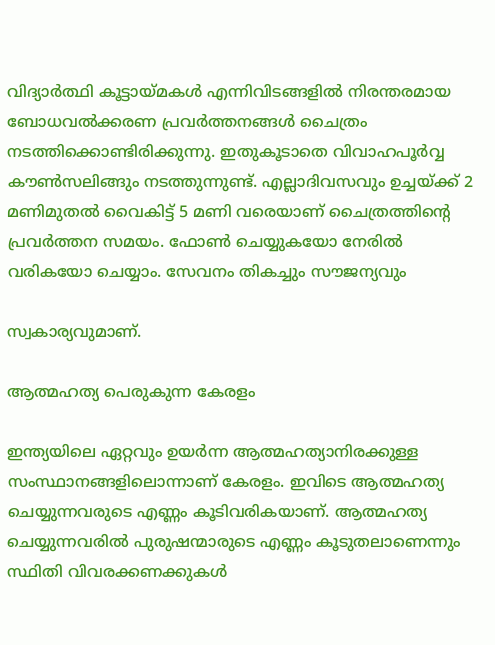വിദ്യാര്‍ത്ഥി കൂട്ടായ്‌മകള്‍ എന്നിവിടങ്ങളില്‍ നിരന്തരമായ ബോധവല്‍ക്കരണ പ്രവര്‍ത്തനങ്ങള്‍ ചൈത്രം നടത്തിക്കൊണ്ടിരിക്കുന്നു. ഇതുകൂടാതെ വിവാഹപൂര്‍വ്വ കൗണ്‍സലിങ്ങും നടത്തുന്നുണ്ട്. എല്ലാദിവസവും ഉച്ചയ്‌ക്ക് 2 മണിമുതല്‍ വൈകിട്ട് 5 മണി വരെയാണ് ചൈത്രത്തിന്റെ പ്രവര്‍ത്തന സമയം. ഫോണ്‍ ചെയ്യുകയോ നേരില്‍ വരികയോ ചെയ്യാം. സേവനം തികച്ചും സൗജന്യവും

സ്വകാര്യവുമാണ്.

ആത്മഹത്യ പെരുകുന്ന കേരളം

ഇന്ത്യയിലെ ഏറ്റവും ഉയര്‍ന്ന ആത്മഹത്യാനിരക്കുള്ള സംസ്ഥാനങ്ങളിലൊന്നാണ് കേരളം. ഇവിടെ ആത്മഹത്യ ചെയ്യുന്നവരുടെ എണ്ണം കൂടിവരികയാണ്. ആത്മഹത്യ ചെയ്യുന്നവരില്‍ പുരുഷന്മാരുടെ എണ്ണം കൂടുതലാണെന്നും സ്ഥിതി വിവരക്കണക്കുകള്‍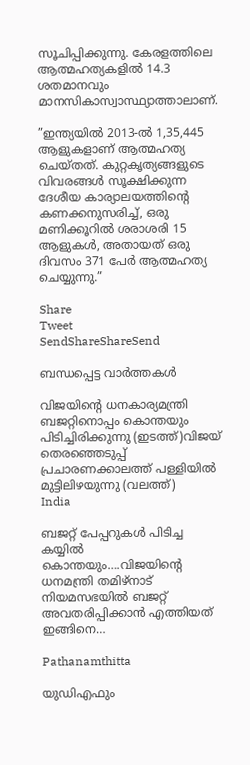സൂചിപ്പിക്കുന്നു. കേരളത്തിലെ ആത്മഹത്യകളില്‍ 14.3 ശതമാനവും മാനസികാസ്വാസ്ഥ്യാത്താലാണ്.

”ഇന്ത്യയില്‍ 2013-ല്‍ 1,35,445 ആളുകളാണ് ആത്മഹത്യ ചെയ്തത്. കുറ്റകൃത്യങ്ങളുടെ വിവരങ്ങള്‍ സൂക്ഷിക്കുന്ന ദേശീയ കാര്യാലയത്തിന്റെ കണക്കനുസരിച്ച്, ഒരു മണിക്കൂറില്‍ ശരാശരി 15 ആളുകള്‍, അതായത് ഒരു ദിവസം 371 പേര്‍ ആത്മഹത്യ ചെയ്യുന്നു.”

Share
Tweet
SendShareShareSend

ബന്ധപ്പെട്ട വാര്‍ത്തകള്‍

വിജയിന്‍റെ ധനകാര്യമന്ത്രി ബജറ്റിനൊപ്പം കൊന്തയും പിടിച്ചിരിക്കുന്നു (ഇടത്ത്)വിജയ് തെരഞ്ഞെടുപ്പ് പ്രചാരണക്കാലത്ത് പള്ളിയില്‍ മുട്ടിലിഴയുന്നു (വലത്ത്)
India

ബജറ്റ് പേപ്പറുകള്‍ പിടിച്ച കയ്യില്‍ കൊന്തയും….വിജയിന്റെ ധനമന്ത്രി തമിഴ്നാട് നിയമസഭയില്‍ ബജറ്റ് അവതരിപ്പിക്കാന്‍ എത്തിയത് ഇങ്ങിനെ…

Pathanamthitta

യുഡിഎഫും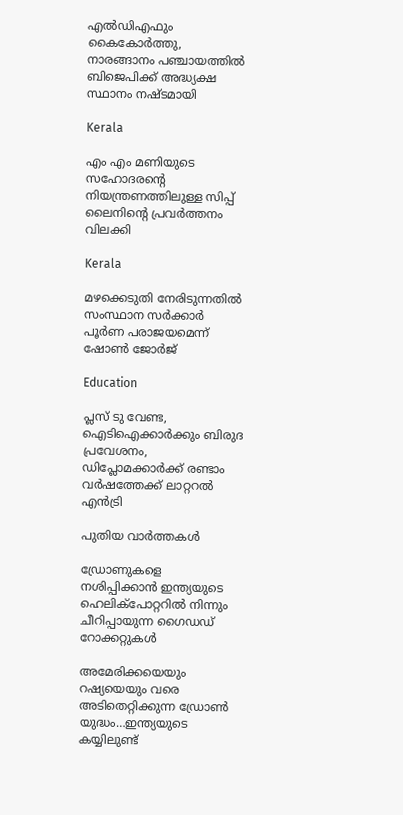എല്‍ഡിഎഫും കൈകോര്‍ത്തു, നാരങ്ങാനം പഞ്ചായത്തില്‍ ബിജെപിക്ക് അദ്ധ്യക്ഷ സ്ഥാനം നഷ്ടമായി

Kerala

എം എം മണിയുടെ സഹോദരന്റെ നിയന്ത്രണത്തിലുള്ള സിപ്പ് ലൈനിന്റെ പ്രവര്‍ത്തനം വിലക്കി

Kerala

മഴക്കെടുതി നേരിടുന്നതില്‍ സംസ്ഥാന സര്‍ക്കാര്‍ പൂര്‍ണ പരാജയമെന്ന് ഷോണ്‍ ജോര്‍ജ്

Education

പ്ലസ് ടു വേണ്ട, ഐടിഐക്കാര്‍ക്കും ബിരുദ പ്രവേശനം, ഡിപ്ലോമക്കാര്‍ക്ക് രണ്ടാം വര്‍ഷത്തേക്ക് ലാറ്ററല്‍ എന്‍ട്രി

പുതിയ വാര്‍ത്തകള്‍

ഡ്രോണുകളെ നശിപ്പിക്കാന്‍ ഇന്ത്യയുടെ ഹെലിക്പോറ്ററില്‍ നിന്നും ചീറിപ്പായുന്ന ഗൈഡഡ് റോക്കറ്റുകള്‍

അമേരിക്കയെയും റഷ്യയെയും വരെ അടിതെറ്റിക്കുന്ന ഡ്രോണ്‍ യുദ്ധം…ഇന്ത്യയുടെ കയ്യിലുണ്ട്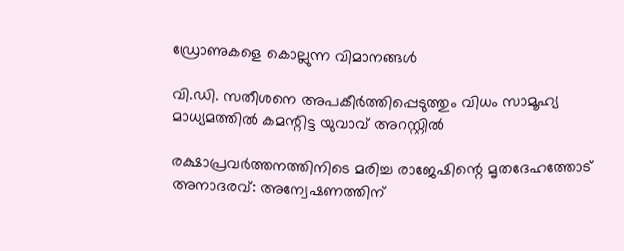ഡ്രോണുകളെ കൊല്ലുന്ന വിമാനങ്ങള്‍

വി.ഡി. സതീശനെ അപകീര്‍ത്തിപ്പെടുത്തും വിധം സാമൂഹ്യ മാധ്യമത്തില്‍ കമന്റിട്ട യുവാവ് അറസ്റ്റില്‍

രക്ഷാപ്രവര്‍ത്തനത്തിനിടെ മരിച്ച രാജേഷിന്റെ മൃതദേഹത്തോട് അനാദരവ്: അന്വേഷണത്തിന്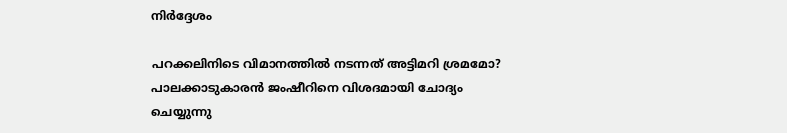നിര്‍ദ്ദേശം

പറക്കലിനിടെ വിമാനത്തില്‍ നടന്നത് അട്ടിമറി ശ്രമമോ? പാലക്കാടുകാരന്‍ ജംഷീറിനെ വിശദമായി ചോദ്യം ചെയ്യുന്നു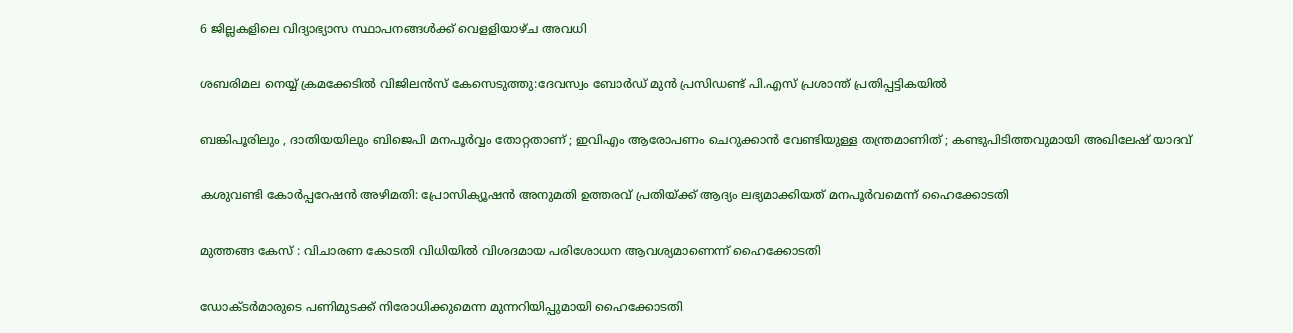6 ജില്ലകളിലെ വിദ്യാഭ്യാസ സ്ഥാപനങ്ങള്‍ക്ക് വെളളിയാഴ്ച അവധി

ശബരിമല നെയ്യ് ക്രമക്കേടില്‍ വിജിലന്‍സ് കേസെടുത്തു:ദേവസ്വം ബോര്‍ഡ് മുന്‍ പ്രസിഡണ്ട് പി.എസ് പ്രശാന്ത് പ്രതിപ്പട്ടികയില്‍

ബങ്കിപൂരിലും , ദാതിയയിലും ബിജെപി മനപൂർവ്വം തോറ്റതാണ് ; ഇവിഎം ആരോപണം ചെറുക്കാൻ വേണ്ടിയുള്ള തന്ത്രമാണിത് ; കണ്ടുപിടിത്തവുമായി അഖിലേഷ് യാദവ്

കശുവണ്ടി കോര്‍പ്പറേഷന്‍ അഴിമതി: പ്രോസിക്യൂഷന്‍ അനുമതി ഉത്തരവ് പ്രതിയ്‌ക്ക് ആദ്യം ലഭ്യമാക്കിയത് മനപൂര്‍വമെന്ന് ഹൈക്കോടതി

മുത്തങ്ങ കേസ് : വിചാരണ കോടതി വിധിയില്‍ വിശദമായ പരിശോധന ആവശ്യമാണെന്ന് ഹൈക്കോടതി

ഡോക്ടര്‍മാരുടെ പണിമുടക്ക് നിരോധിക്കുമെന്ന മുന്നറിയിപ്പുമായി ഹൈക്കോടതി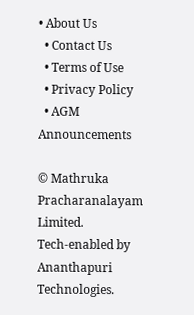• About Us
  • Contact Us
  • Terms of Use
  • Privacy Policy
  • AGM Announcements

© Mathruka Pracharanalayam Limited.
Tech-enabled by Ananthapuri Technologies.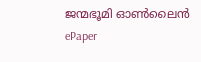ജന്മഭൂമി ഓണ്‍ലൈന്‍
ePaper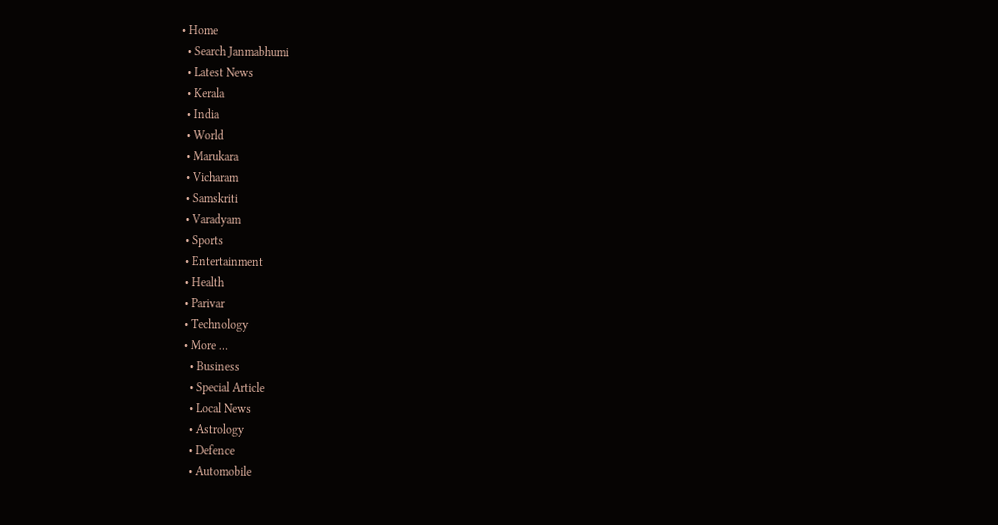• Home
  • Search Janmabhumi
  • Latest News
  • Kerala
  • India
  • World
  • Marukara
  • Vicharam
  • Samskriti
  • Varadyam
  • Sports
  • Entertainment
  • Health
  • Parivar
  • Technology
  • More …
    • Business
    • Special Article
    • Local News
    • Astrology
    • Defence
    • Automobile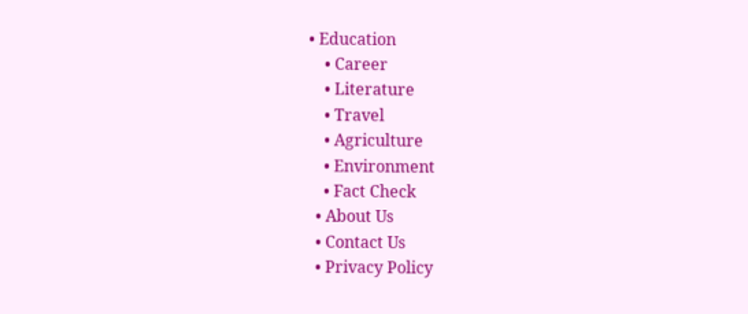• Education
    • Career
    • Literature
    • Travel
    • Agriculture
    • Environment
    • Fact Check
  • About Us
  • Contact Us
  • Privacy Policy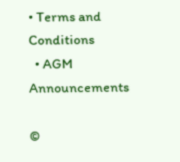• Terms and Conditions
  • AGM Announcements

©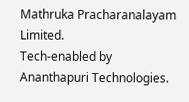Mathruka Pracharanalayam Limited.
Tech-enabled by Ananthapuri Technologies.